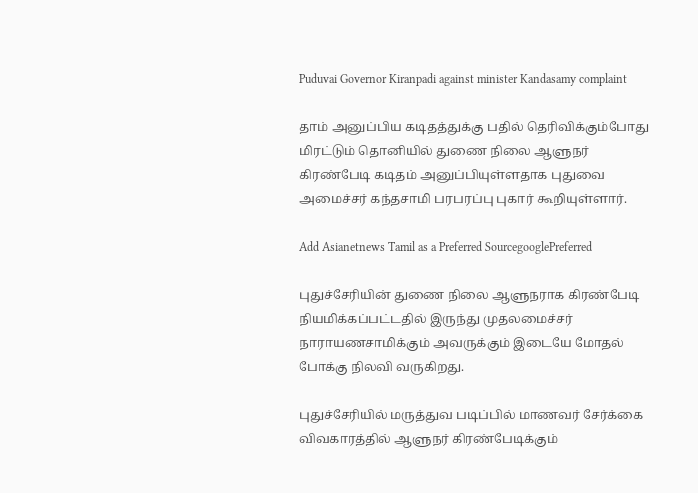Puduvai Governor Kiranpadi against minister Kandasamy complaint

தாம் அனுப்பிய கடிதத்துக்கு பதில் தெரிவிக்கும்போது மிரட்டும் தொனியில் துணை நிலை ஆளுநர் கிரண்பேடி கடிதம் அனுப்பியுள்ளதாக புதுவை அமைச்சர் கந்தசாமி பரபரப்பு புகார் கூறியுள்ளார்.

Add Asianetnews Tamil as a Preferred SourcegooglePreferred

புதுச்சேரியின் துணை நிலை ஆளுநராக கிரண்பேடி நியமிக்கப்பட்டதில் இருந்து முதலமைச்சர் நாராயணசாமிக்கும் அவருக்கும் இடையே மோதல் போக்கு நிலவி வருகிறது.

புதுச்சேரியில் மருத்துவ படிப்பில் மாணவர் சேர்க்கை விவகாரத்தில் ஆளுநர் கிரண்பேடிக்கும்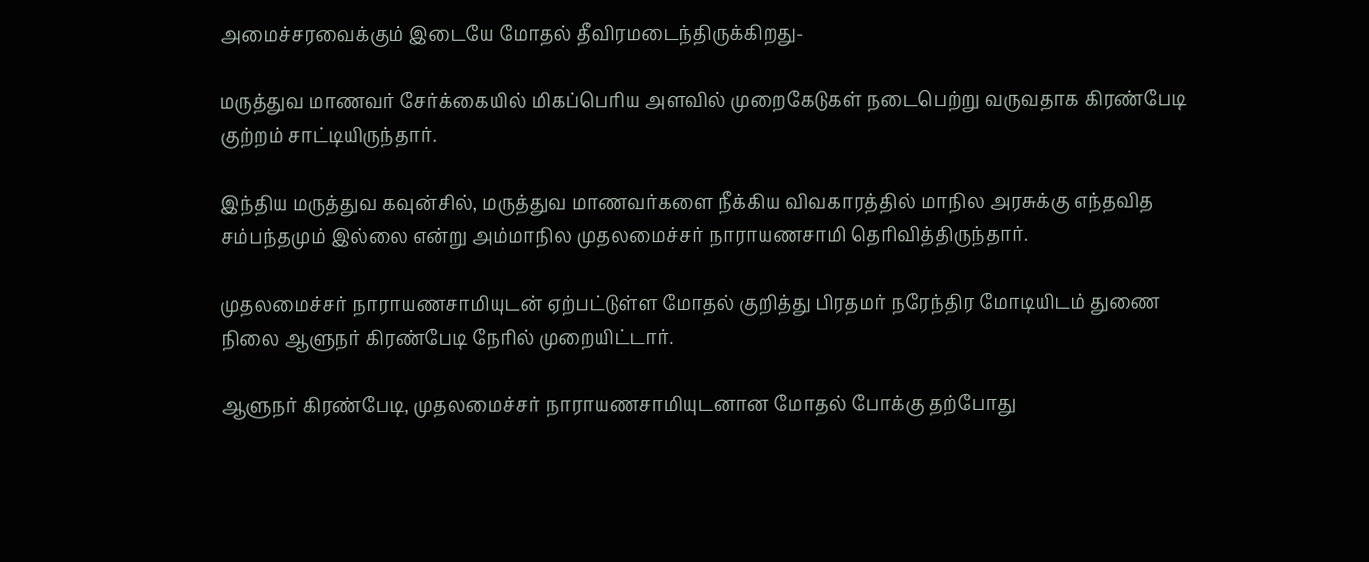அமைச்சரவைக்கும் இடையே மோதல் தீவிரமடைந்திருக்கிறது-

மருத்துவ மாணவர் சேர்க்கையில் மிகப்பெரிய அளவில் முறைகேடுகள் நடைபெற்று வருவதாக கிரண்பேடி குற்றம் சாட்டியிருந்தார்.

இந்திய மருத்துவ கவுன்சில், மருத்துவ மாணவர்களை நீக்கிய விவகாரத்தில் மாநில அரசுக்கு எந்தவித சம்பந்தமும் இல்லை என்று அம்மாநில முதலமைச்சர் நாராயணசாமி தெரிவித்திருந்தார்.

முதலமைச்சர் நாராயணசாமியுடன் ஏற்பட்டுள்ள மோதல் குறித்து பிரதமர் நரேந்திர மோடியிடம் துணை நிலை ஆளுநர் கிரண்பேடி நேரில் முறையிட்டார்.

ஆளுநர் கிரண்பேடி, முதலமைச்சர் நாராயணசாமியுடனான மோதல் போக்கு தற்போது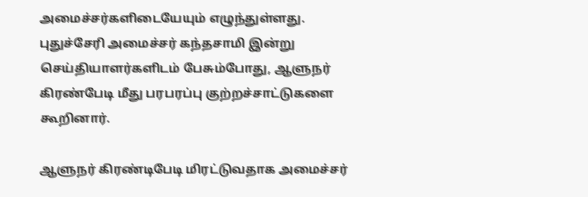அமைச்சர்களிடையேயும் எழுந்துள்ளது. புதுச்சேரி அமைச்சர் கந்தசாமி இன்று செய்தியாளர்களிடம் பேசும்போது, ஆளுநர் கிரண்பேடி மீது பரபரப்பு குற்றச்சாட்டுகளை கூறினார்.

ஆளுநர் கிரண்டிபேடி மிரட்டுவதாக அமைச்சர்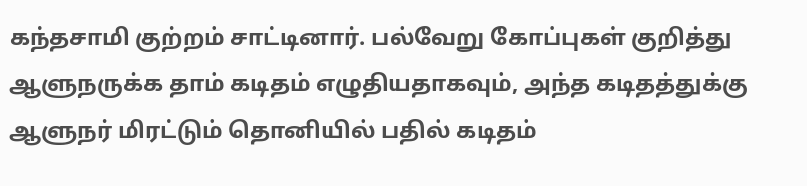கந்தசாமி குற்றம் சாட்டினார். பல்வேறு கோப்புகள் குறித்து ஆளுநருக்க தாம் கடிதம் எழுதியதாகவும், அந்த கடிதத்துக்கு ஆளுநர் மிரட்டும் தொனியில் பதில் கடிதம்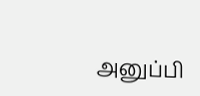அனுப்பி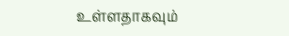உள்ளதாகவும்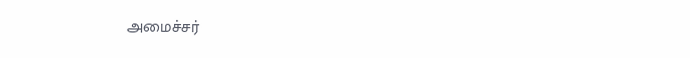அமைச்சர்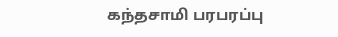கந்தசாமி பரபரப்பு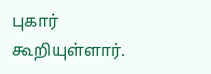புகார் கூறியுள்ளார்.